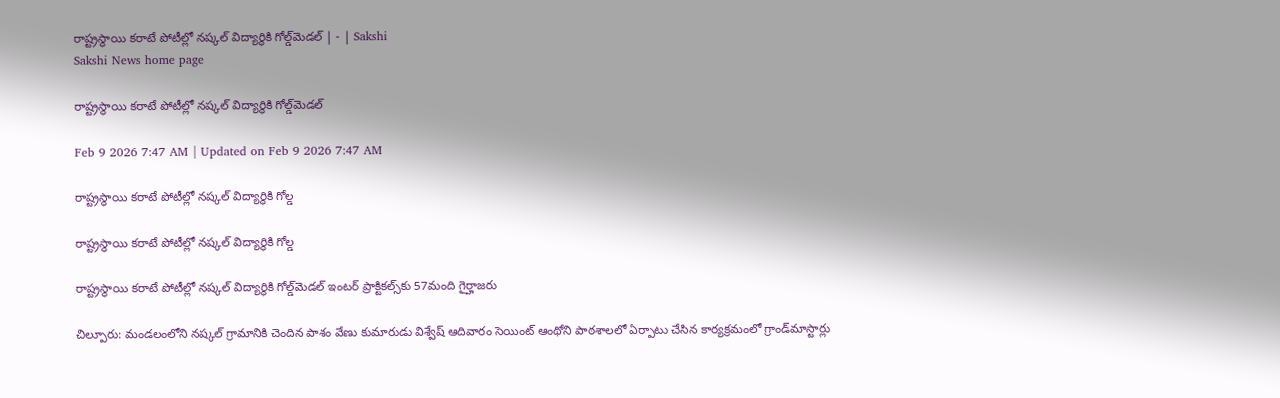రాష్ట్రస్థాయి కరాటే పోటీల్లో నష్కల్‌ విద్యార్థికి గోల్డ్‌మెడల్‌ | - | Sakshi
Sakshi News home page

రాష్ట్రస్థాయి కరాటే పోటీల్లో నష్కల్‌ విద్యార్థికి గోల్డ్‌మెడల్‌

Feb 9 2026 7:47 AM | Updated on Feb 9 2026 7:47 AM

రాష్ట్రస్థాయి కరాటే పోటీల్లో నష్కల్‌ విద్యార్థికి గోల్డ

రాష్ట్రస్థాయి కరాటే పోటీల్లో నష్కల్‌ విద్యార్థికి గోల్డ

రాష్ట్రస్థాయి కరాటే పోటీల్లో నష్కల్‌ విద్యార్థికి గోల్డ్‌మెడల్‌ ఇంటర్‌ ప్రాక్టికల్స్‌కు 57మంది గైర్హాజరు

చిల్పూరు: మండలంలోని నష్కల్‌ గ్రామానికి చెందిన పాశం వేణు కుమారుడు విశ్వేష్‌ ఆదివారం సెయింట్‌ ఆంథోని పాఠశాలలో ఏర్పాటు చేసిన కార్యక్రమంలో గ్రాండ్‌మాస్టార్లు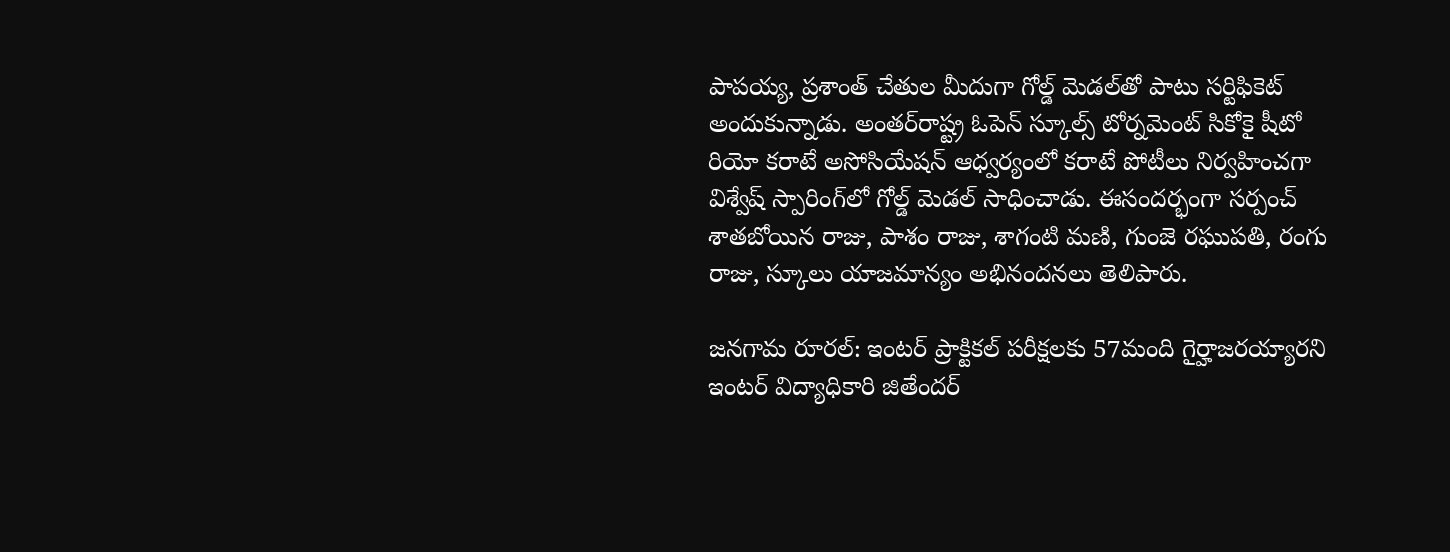పాపయ్య, ప్రశాంత్‌ చేతుల మీదుగా గోల్డ్‌ మెడల్‌తో పాటు సర్టిఫికెట్‌ అందుకున్నాడు. అంతర్‌రాష్ట్ర ఓపెన్‌ స్కూల్స్‌ టోర్నమెంట్‌ సికోకై షీటో రియో కరాటే అసోసియేషన్‌ ఆధ్వర్యంలో కరాటే పోటీలు నిర్వహించగా విశ్వేష్‌ స్పారింగ్‌లో గోల్డ్‌ మెడల్‌ సాధించాడు. ఈసందర్భంగా సర్పంచ్‌ శాతబోయిన రాజు, పాశం రాజు, శాగంటి మణి, గుంజె రఘుపతి, రంగు రాజు, స్కూలు యాజమాన్యం అభినందనలు తెలిపారు.

జనగామ రూరల్‌: ఇంటర్‌ ప్రాక్టికల్‌ పరీక్షలకు 57మంది గైర్హాజరయ్యారని ఇంటర్‌ విద్యాధికారి జితేందర్‌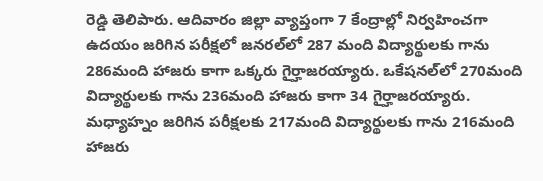రెడ్డి తెలిపారు. ఆదివారం జిల్లా వ్యాప్తంగా 7 కేంద్రాల్లో నిర్వహించగా ఉదయం జరిగిన పరీక్షలో జనరల్‌లో 287 మంది విద్యార్థులకు గాను 286మంది హాజరు కాగా ఒక్కరు గైర్హాజరయ్యారు. ఒకేషనల్‌లో 270మంది విద్యార్థులకు గాను 236మంది హాజరు కాగా 34 గైర్హాజరయ్యారు. మధ్యాహ్నం జరిగిన పరీక్షలకు 217మంది విద్యార్థులకు గాను 216మంది హాజరు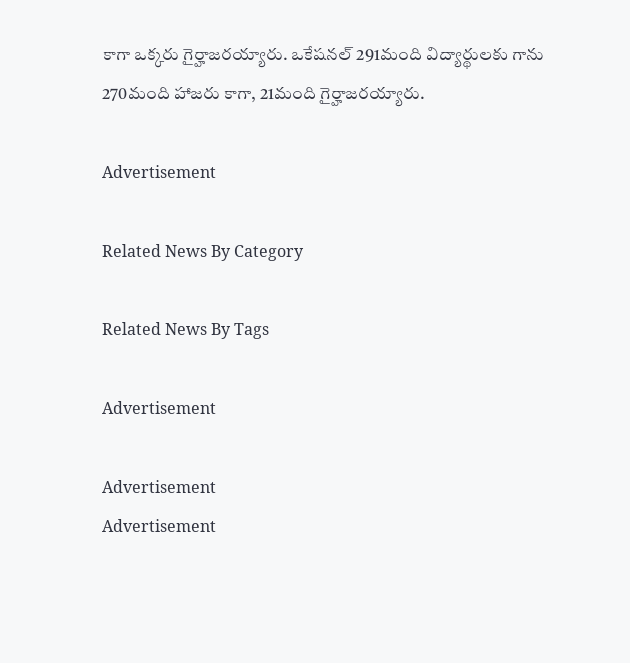కాగా ఒక్కరు గైర్హాజరయ్యారు. ఒకేషనల్‌ 291మంది విద్యార్థులకు గాను 270మంది హాజరు కాగా, 21మంది గైర్హాజరయ్యారు.

Advertisement

Related News By Category

Related News By Tags

Advertisement

Advertisement
Advertisement